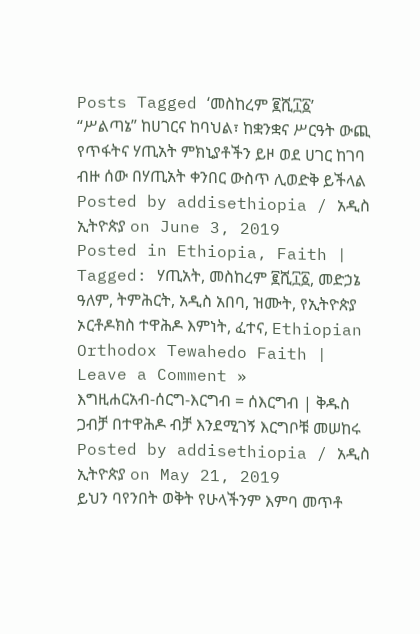Posts Tagged ‘መስከረም ፪ሺ፲፩’
“ሥልጣኔ” ከሀገርና ከባህል፣ ከቋንቋና ሥርዓት ውጪ የጥፋትና ሃጢአት ምክኒያቶችን ይዞ ወደ ሀገር ከገባ ብዙ ሰው በሃጢአት ቀንበር ውስጥ ሊወድቅ ይችላል
Posted by addisethiopia / አዲስ ኢትዮጵያ on June 3, 2019
Posted in Ethiopia, Faith | Tagged: ሃጢአት, መስከረም ፪ሺ፲፩, መድኃኔ ዓለም, ትምሕርት, አዲስ አበባ, ዝሙት, የኢትዮጵያ ኦርቶዶክስ ተዋሕዶ እምነት, ፈተና, Ethiopian Orthodox Tewahedo Faith | Leave a Comment »
እግዚሐርአብ-ሰርግ-እርግብ = ሰእርግብ | ቅዱስ ጋብቻ በተዋሕዶ ብቻ እንደሚገኝ እርግቦቹ መሠከሩ
Posted by addisethiopia / አዲስ ኢትዮጵያ on May 21, 2019
ይህን ባየንበት ወቅት የሁላችንም እምባ መጥቶ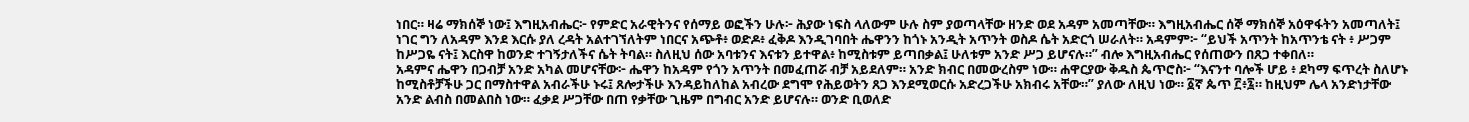ነበር። ዛሬ ማክሰኞ ነው፤ እግዚአብሔር፦ የምድር አራዊትንና የሰማይ ወፎችን ሁሉ፦ ሕያው ነፍስ ላለውም ሁሉ ስም ያወጣላቸው ዘንድ ወደ አዳም አመጣቸው። እግዚአብሔር ሰኞ ማክሰኞ አዕዋፋትን አመጣለት፤ ነገር ግን ለአዳም እንደ እርሱ ያለ ረዳት አልተገኘለትም ነበርና አጭቶ፥ ወድዶ፥ ፈቅዶ እንዲገባበት ሔዋንን ከጎኑ አንዲት አጥንት ወስዶ ሴት አድርጎ ሠራለት። አዳምም፦ “ይህች አጥንት ከአጥንቴ ናት ፥ ሥጋም ከሥጋዬ ናት፤ እርስዋ ከወንድ ተገኝታለችና ሴት ትባል። ስለዚህ ሰው አባቱንና እናቱን ይተዋል፥ ከሚስቱም ይጣበቃል፤ ሁለቱም አንድ ሥጋ ይሆናሉ።” ብሎ እግዚአብሔር የሰጠውን በጸጋ ተቀበለ።
አዳምና ሔዋን በጋብቻ አንድ አካል መሆናቸው፦ ሔዋን ከአዳም የጎን አጥንት በመፈጠሯ ብቻ አይደለም። አንድ ክብር በመውረስም ነው። ሐዋርያው ቅዱስ ጴጥሮስ፦ “እናንተ ባሎች ሆይ ፥ ደካማ ፍጥረት ስለሆኑ ከሚስቶቻችሁ ጋር በማስተዋል አብራችሁ ኑሩ፤ ጸሎታችሁ እንዳይከለከል አብረው ደግሞ የሕይወትን ጸጋ እንደሚወርሱ አድረጋችሁ አክብሩ አቸው።” ያለው ለዚህ ነው። ፩ኛ ጴጥ ፫፥፯። ከዚህም ሌላ አንድነታቸው አንድ ልብስ በመልበስ ነው። ፈቃደ ሥጋቸው በጠ የቃቸው ጊዜም በግብር አንድ ይሆናሉ። ወንድ ቢወለድ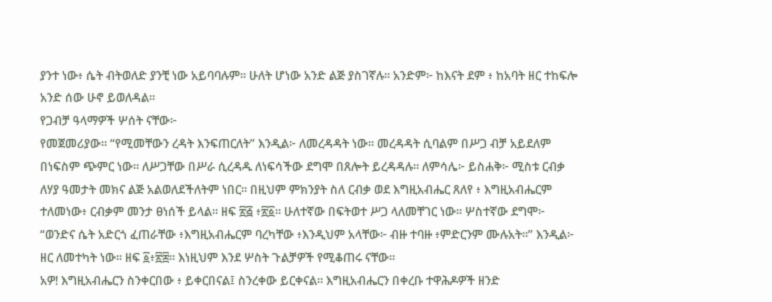ያንተ ነው፥ ሴት ብትወለድ ያንቺ ነው አይባባሉም። ሁለት ሆነው አንድ ልጅ ያስገኛሉ። አንድም፦ ከእናት ደም ፥ ከአባት ዘር ተከፍሎ አንድ ሰው ሁኖ ይወለዳል።
የጋብቻ ዓላማዎች ሦሰት ናቸው፦
የመጀመሪያው። “የሚመቸውን ረዳት እንፍጠርለት” እንዲል፦ ለመረዳዳት ነው። መረዳዳት ሲባልም በሥጋ ብቻ አይደለም በነፍስም ጭምር ነው። ለሥጋቸው በሥራ ሲረዳዱ ለነፍሳችው ደግሞ በጸሎት ይረዳዳሉ። ለምሳሌ፦ ይስሐቅ፦ ሚስቱ ርብቃ ለሃያ ዓመታት መክና ልጅ አልወለደችለትም ነበር። በዚህም ምክንያት ስለ ርብቃ ወደ እግዚአብሔር ጸለየ ፥ እግዚአብሔርም ተለመነው፥ ርብቃም መንታ ፀነሰች ይላል። ዘፍ ፳፭ ፥፳፩። ሁለተኛው በፍትወተ ሥጋ ላለመቸገር ነው። ሦስተኛው ደግሞ፦ “ወንድና ሴት አድርጎ ፈጠራቸው ፥እግዚአብሔርም ባረካቸው ፥እንዲህም አላቸው፦ ብዙ ተባዙ ፥ምድርንም ሙሉአት።” እንዲል፦ ዘር ለመተካት ነው። ዘፍ ፩፥፳፰። እነዚህም እንደ ሦስት ጉልቻዎች የሚቆጠሩ ናቸው።
አዎ! እግዚአብሔርን ስንቀርበው ፥ ይቀርበናል፤ ስንረቀው ይርቀናል። እግዚአብሔርን በቀረቡ ተዋሕዶዎች ዘንድ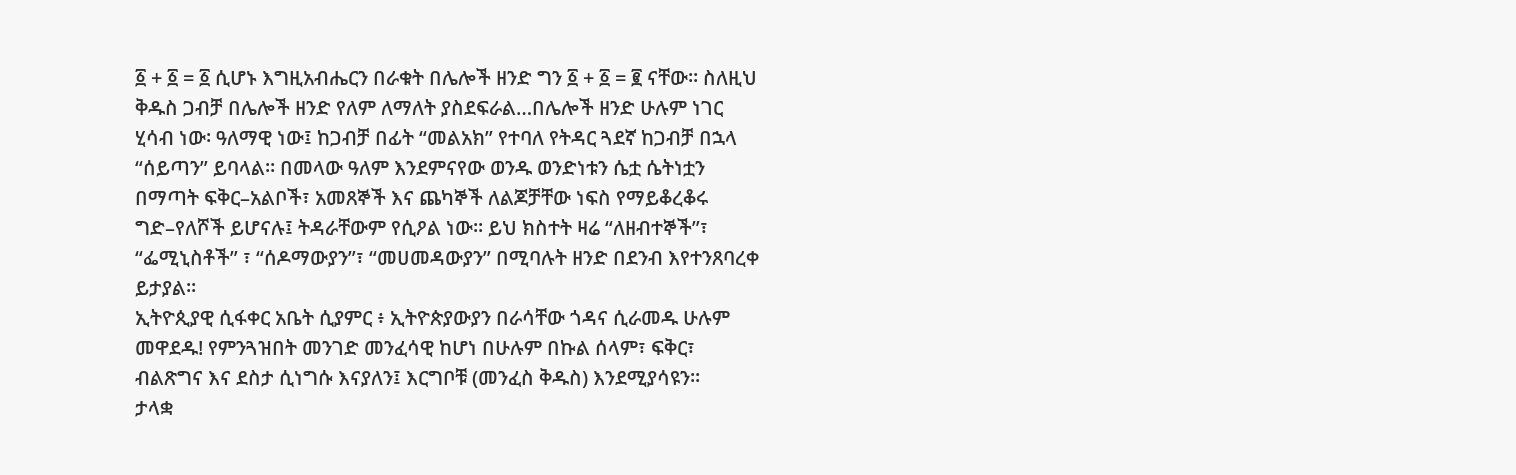፩ + ፩ = ፩ ሲሆኑ እግዚአብሔርን በራቁት በሌሎች ዘንድ ግን ፩ + ፩ = ፪ ናቸው። ስለዚህ ቅዱስ ጋብቻ በሌሎች ዘንድ የለም ለማለት ያስደፍራል…በሌሎች ዘንድ ሁሉም ነገር ሂሳብ ነው፡ ዓለማዊ ነው፤ ከጋብቻ በፊት “መልአክ” የተባለ የትዳር ጓደኛ ከጋብቻ በኋላ “ሰይጣን” ይባላል። በመላው ዓለም እንደምናየው ወንዱ ወንድነቱን ሴቷ ሴትነቷን በማጣት ፍቅር–አልቦች፣ አመጸኞች እና ጨካኞች ለልጆቻቸው ነፍስ የማይቆረቆሩ ግድ–የለሾች ይሆናሉ፤ ትዳራቸውም የሲዖል ነው። ይህ ክስተት ዛሬ “ለዘብተኞች”፣ “ፌሚኒስቶች” ፣ “ሰዶማውያን”፣ “መሀመዳውያን” በሚባሉት ዘንድ በደንብ እየተንጸባረቀ ይታያል።
ኢትዮጲያዊ ሲፋቀር አቤት ሲያምር ፥ ኢትዮጵያውያን በራሳቸው ጎዳና ሲራመዱ ሁሉም መዋደዱ! የምንጓዝበት መንገድ መንፈሳዊ ከሆነ በሁሉም በኩል ሰላም፣ ፍቅር፣ ብልጽግና እና ደስታ ሲነግሱ እናያለን፤ እርግቦቹ (መንፈስ ቅዱስ) እንደሚያሳዩን።
ታላቋ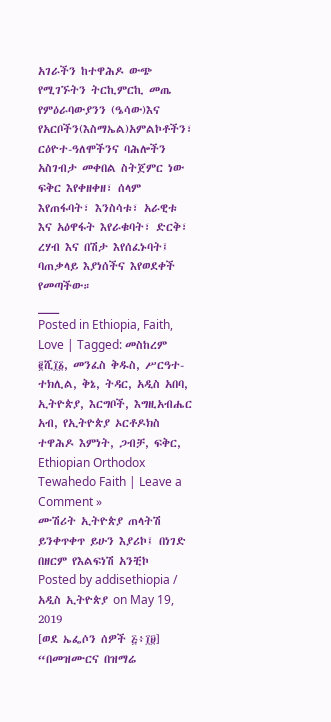አገራችን ከተዋሕዶ ውጭ የሚገኙትን ትርኪምርኪ መጤ የምዕራባውያንን (ዔሳው)እና የአርቦችን(እስማኤል)አምልኮቶችን፣ ርዕዮተ-ዓለሞችንና ባሕሎችን አስገብታ መቀበል ስትጀምር ነው ፍቅር እየቀዘቀዘ፣ ሰላም እየጠፋባት፣ እንስሳቱ፣ አራዊቱ እና አዕዋፋት እየራቁባት፣ ድርቅ፣ ረሃብ እና በሽታ እየሰፈኑባት፤ ባጠቃላይ እያነሰችና እየወደቀች የመጣችው።
___
Posted in Ethiopia, Faith, Love | Tagged: መስከረም ፪ሺ፲፩, መንፈስ ቅዱስ, ሥርዓተ-ተክሊል, ቅኔ, ትዳር, አዲስ አበባ, ኢትዮጵያ, እርግቦች, እግዚአብሔር አብ, የኢትዮጵያ ኦርቶዶክስ ተዋሕዶ እምነት, ጋብቻ, ፍቅር, Ethiopian Orthodox Tewahedo Faith | Leave a Comment »
ሙሽሪት ኢትዮጵያ ጠላትሽ ይንቀጥቀጥ ይሁን እያሪኮ፤ በነገድ በዘርም የእልፍነሽ አንቺኮ
Posted by addisethiopia / አዲስ ኢትዮጵያ on May 19, 2019
[ወደ ኤፌሶን ሰዎች ፭፥፲፱]
“በመዝሙርና በዝማሬ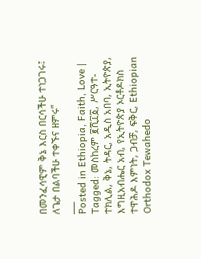በመንፈሳዊም ቅኔ እርስ በርሳችሁ ተነጋገሩ፤ ለጌታ በልባችሁ ተቀኙና ዘምሩ”
___
Posted in Ethiopia, Faith, Love | Tagged: መስከረም ፪ሺ፲፩, ሥርዓተ-ተክሊል, ቅኔ, ትዳር, አዲስ አበባ, ኢትዮጵያ, እግዚአብሔር አብ, የኢትዮጵያ ኦርቶዶክስ ተዋሕዶ እምነት, ጋብቻ, ፍቅር, Ethiopian Orthodox Tewahedo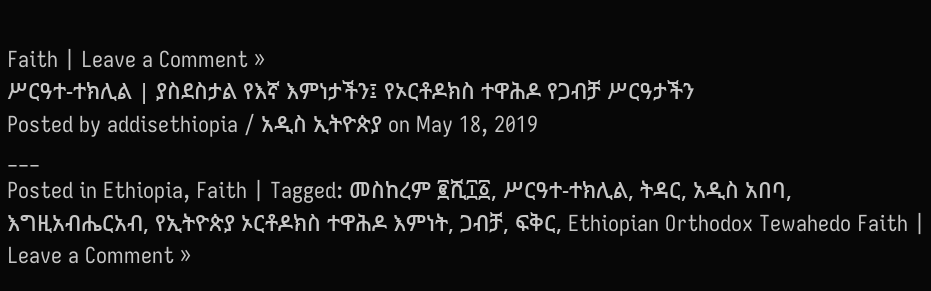Faith | Leave a Comment »
ሥርዓተ-ተክሊል | ያስደስታል የእኛ እምነታችን፤ የኦርቶዶክስ ተዋሕዶ የጋብቻ ሥርዓታችን
Posted by addisethiopia / አዲስ ኢትዮጵያ on May 18, 2019
___
Posted in Ethiopia, Faith | Tagged: መስከረም ፪ሺ፲፩, ሥርዓተ-ተክሊል, ትዳር, አዲስ አበባ, እግዚአብሔርአብ, የኢትዮጵያ ኦርቶዶክስ ተዋሕዶ እምነት, ጋብቻ, ፍቅር, Ethiopian Orthodox Tewahedo Faith | Leave a Comment »